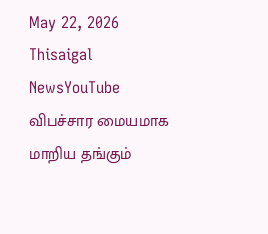May 22, 2026
Thisaigal NewsYouTube
விபச்சார மையமாக மாறிய தங்கும்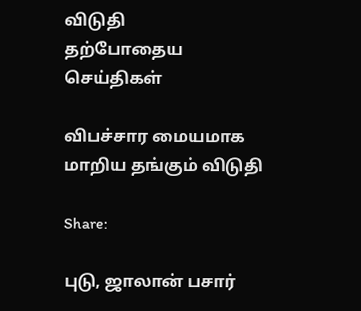விடுதி
தற்போதைய செய்திகள்

விபச்சார மையமாக மாறிய தங்கும் விடுதி

Share:

புடு, ஜாலான் பசார்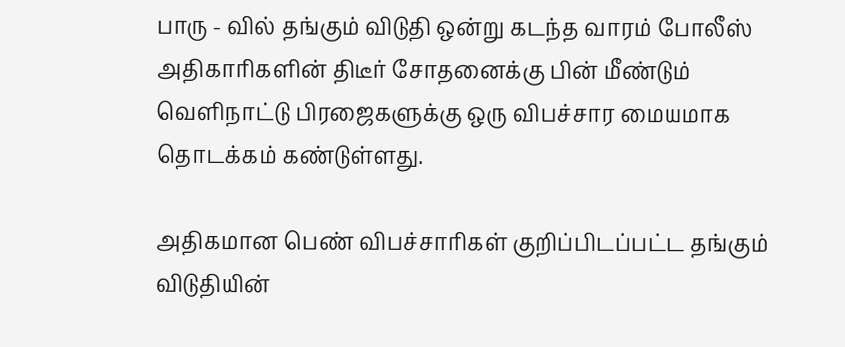பாரு - வில் தங்கும் விடுதி ஒன்று கடந்த வாரம் போலீஸ் அதிகாரிகளின் திடீர் சோதனைக்கு பின் மீண்டும் வெளிநாட்டு பிரஜைகளுக்கு ஒரு விபச்சார மையமாக தொடக்கம் கண்டுள்ளது.

அதிகமான பெண் விபச்சாரிகள் குறிப்பிடப்பட்ட தங்கும் விடுதியின்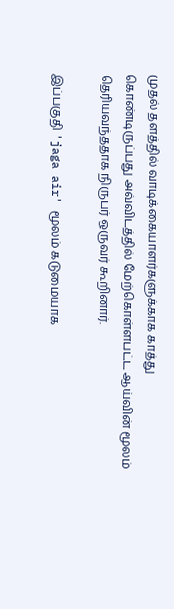முதல் தளத்தில் வாடிக்கையாளர்களுக்காக காத்து கொண்டிரு‌ப்பது அவ்விடத்தில் மேற்கொள்ளபட்ட ஆய்வின் மூலம் தெரியவந்ததாக நிருபர் ஒருவர் கூறினார்.

இப்பகுதி 'jaga air' மூலம் கடுமையாக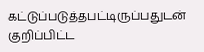கட்டுப்படுத்தபட்டிருப்பதுடன் குறிப்பிட்ட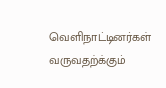வெளிநாட்டினர்கள் வருவதற்க்கும்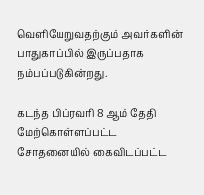வெளியேறுவதற்கும் அவர்களின் பாதுகாப்பில் இருப்பதாக நம்பப்படுகின்றது.

கடந்த பிப்ரவரி 8 ஆம் தேதி மேற்கொள்ளப்பட்ட சோதனையில் கைவிடப்பட்ட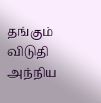தங்கும் விடுதி அந்நிய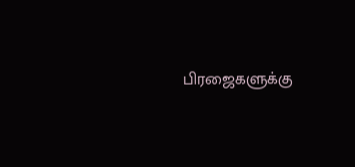பிரஜைகளுக்கு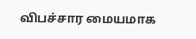விபச்சார மையமாக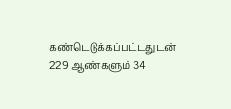கண்டெடுக்கப்பட்டதுடன் 229 ஆண்களும் 34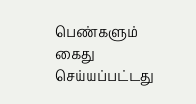பெண்களும் கைது செய்யப்பட்டது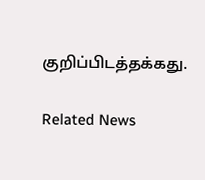குறிப்பிடத்தக்கது.

Related News